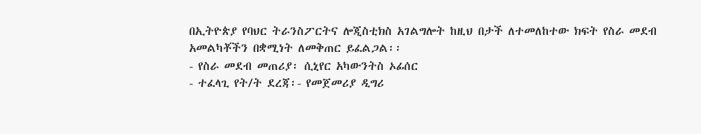በኢትዮጵያ የባህር ትራንስፖርትና ሎጂስቲክስ አገልግሎት ከዚህ በታች ለተመለከተው ክፍት የስራ መደብ አመልካቾችን በቋሚነት ለመቅጠር ይፈልጋል፡፡
- የስራ መደብ መጠሪያ፡ ሲኒየር አካውንትስ ኦፊሰር
- ተፈላጊ የት/ት ደረጃ፡- የመጀመሪያ ዲግሪ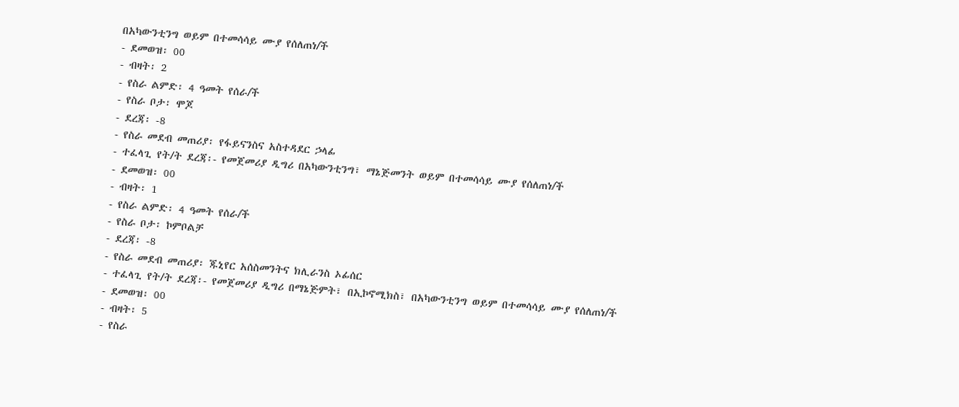በአካውንቲንግ ወይም በተመሳሳይ ሙያ የሰለጠነ/ች
- ደመወዝ፡ 00
- ብዛት፡ 2
- የስራ ልምድ፡ 4 ዓመት የሰራ/ች
- የስራ ቦታ፡ ሞጆ
- ደረጃ፡ -8
- የስራ መደብ መጠሪያ፡ የፋይናንስና አስተዳደር ኃላፊ
- ተፈላጊ የት/ት ደረጃ፡- የመጀመሪያ ዲግሪ በአካውንቲንግ፣ ማኔጅመንት ወይም በተመሳሳይ ሙያ የሰለጠነ/ች
- ደመወዝ፡ 00
- ብዛት፡ 1
- የስራ ልምድ፡ 4 ዓመት የሰራ/ች
- የስራ ቦታ፡ ኮምቦልቻ
- ደረጃ፡ -8
- የስራ መደብ መጠሪያ፡ ጁኒየር አሰስመንትና ክሊራንስ ኦፊሰር
- ተፈላጊ የት/ት ደረጃ፡- የመጀመሪያ ዲግሪ በማኔጅምት፣ በኢኮኖሚክስ፣ በአካውንቲንግ ወይም በተመሳሳይ ሙያ የሰለጠነ/ች
- ደመወዝ፡ 00
- ብዛት፡ 5
- የስራ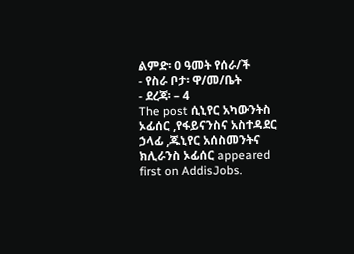ልምድ፡ 0 ዓመት የሰራ/ች
- የስራ ቦታ፡ ዋ/መ/ቤት
- ደረጃ፡ – 4
The post ሲኒየር አካውንትስ ኦፊሰር ,የፋይናንስና አስተዳደር ኃላፊ ,ጁኒየር አሰስመንትና ክሊራንስ ኦፊሰር appeared first on AddisJobs.